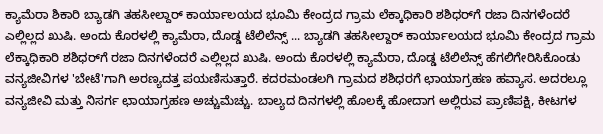ಕ್ಯಾಮೆರಾ ಶಿಕಾರಿ ಬ್ಯಾಡಗಿ ತಹಸೀಲ್ದಾರ್ ಕಾರ್ಯಾಲಯದ ಭೂಮಿ ಕೇಂದ್ರದ ಗ್ರಾಮ ಲೆಕ್ಕಾಧಿಕಾರಿ ಶಶಿಧರ್‌ಗೆ ರಜಾ ದಿನಗಳೆಂದರೆ ಎಲ್ಲಿಲ್ಲದ ಖುಷಿ. ಅಂದು ಕೊರಳಲ್ಲಿ ಕ್ಯಾಮೆರಾ, ದೊಡ್ಡ ಟೆಲಿಲೆನ್ಸ್ ... ಬ್ಯಾಡಗಿ ತಹಸೀಲ್ದಾರ್ ಕಾರ್ಯಾಲಯದ ಭೂಮಿ ಕೇಂದ್ರದ ಗ್ರಾಮ ಲೆಕ್ಕಾಧಿಕಾರಿ ಶಶಿಧರ್‌ಗೆ ರಜಾ ದಿನಗಳೆಂದರೆ ಎಲ್ಲಿಲ್ಲದ ಖುಷಿ. ಅಂದು ಕೊರಳಲ್ಲಿ ಕ್ಯಾಮೆರಾ, ದೊಡ್ಡ ಟೆಲಿಲೆನ್ಸ್ ಹೆಗಲಿಗೇರಿಸಿಕೊಂಡು ವನ್ಯಜೀವಿಗಳ 'ಬೇಟೆ'ಗಾಗಿ ಅರಣ್ಯದತ್ತ ಪಯಣಿಸುತ್ತಾರೆ. ಕದರಮಂಡಲಗಿ ಗ್ರಾಮದ ಶಶಿಧರಗೆ ಛಾಯಾಗ್ರಹಣ ಹವ್ಯಾಸ. ಅದರಲ್ಲೂ ವನ್ಯಜೀವಿ ಮತ್ತು ನಿಸರ್ಗ ಛಾಯಾಗ್ರಹಣ ಅಚ್ಚುಮೆಚ್ಚು. ಬಾಲ್ಯದ ದಿನಗಳಲ್ಲಿ ಹೊಲಕ್ಕೆ ಹೋದಾಗ ಅಲ್ಲಿರುವ ಪ್ರಾಣಿಪಕ್ಷಿ, ಕೀಟಗಳ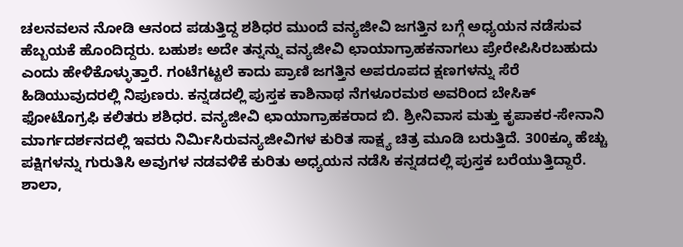ಚಲನವಲನ ನೋಡಿ ಆನಂದ ಪಡುತ್ತಿದ್ದ ಶಶಿಧರ ಮುಂದೆ ವನ್ಯಜೀವಿ ಜಗತ್ತಿನ ಬಗ್ಗೆ ಅಧ್ಯಯನ ನಡೆಸುವ ಹೆಬ್ಬಯಕೆ ಹೊಂದಿದ್ದರು. ಬಹುಶಃ ಅದೇ ತನ್ನನ್ನು ವನ್ಯಜೀವಿ ಛಾಯಾಗ್ರಾಹಕನಾಗಲು ಪ್ರೇರೇಪಿಸಿರಬಹುದು ಎಂದು ಹೇಳಿಕೊಳ್ಳುತ್ತಾರೆ. ಗಂಟೆಗಟ್ಟಲೆ ಕಾದು ಪ್ರಾಣಿ ಜಗತ್ತಿನ ಅಪರೂಪದ ಕ್ಷಣಗಳನ್ನು ಸೆರೆ ಹಿಡಿಯುವುದರಲ್ಲಿ ನಿಪುಣರು. ಕನ್ನಡದಲ್ಲಿ ಪುಸ್ತಕ ಕಾಶಿನಾಥ ನೆಗಳೂರಮಠ ಅವರಿಂದ ಬೇಸಿಕ್ ಫೋಟೊಗ್ರಫಿ ಕಲಿತರು ಶಶಿಧರ. ವನ್ಯಜೀವಿ ಛಾಯಾಗ್ರಾಹಕರಾದ ಬಿ. ಶ್ರೀನಿವಾಸ ಮತ್ತು ಕೃಪಾಕರ-ಸೇನಾನಿ ಮಾರ್ಗದರ್ಶನದಲ್ಲಿ ಇವರು ನಿರ್ಮಿಸಿರುವನ್ಯಜೀವಿಗಳ ಕುರಿತ ಸಾಕ್ಷ್ಯ ಚಿತ್ರ ಮೂಡಿ ಬರುತ್ತಿದೆ. 300ಕ್ಕೂ ಹೆಚ್ಚು ಪಕ್ಷಿಗಳನ್ನು ಗುರುತಿಸಿ ಅವುಗಳ ನಡವಳಿಕೆ ಕುರಿತು ಅಧ್ಯಯನ ನಡೆಸಿ ಕನ್ನಡದಲ್ಲಿ ಪುಸ್ತಕ ಬರೆಯುತ್ತಿದ್ದಾರೆ. ಶಾಲಾ,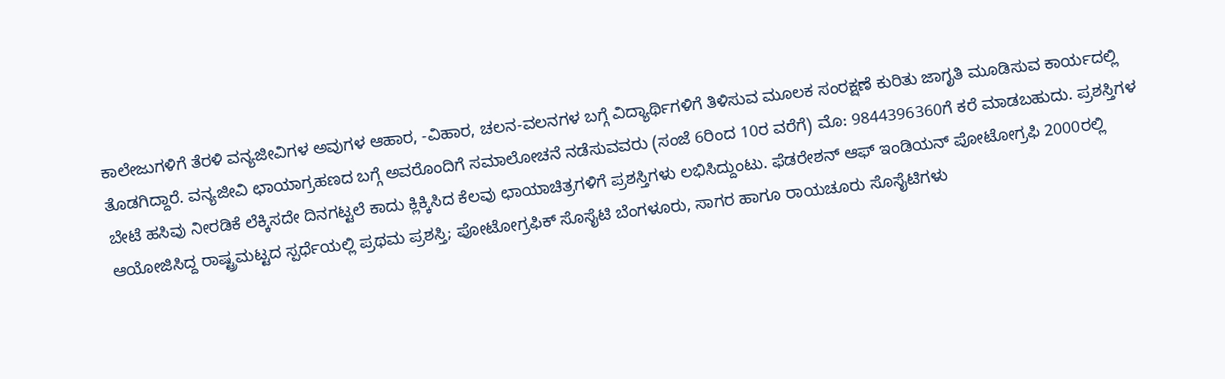ಕಾಲೇಜುಗಳಿಗೆ ತೆರಳಿ ವನ್ಯಜೀವಿಗಳ ಅವುಗಳ ಆಹಾರ, -ವಿಹಾರ, ಚಲನ-ವಲನಗಳ ಬಗ್ಗೆ ವಿದ್ಯಾರ್ಥಿಗಳಿಗೆ ತಿಳಿಸುವ ಮೂಲಕ ಸಂರಕ್ಷಣೆ ಕುರಿತು ಜಾಗೃತಿ ಮೂಡಿಸುವ ಕಾರ್ಯದಲ್ಲಿ ತೊಡಗಿದ್ದಾರೆ. ವನ್ಯಜೀವಿ ಛಾಯಾಗ್ರಹಣದ ಬಗ್ಗೆ ಅವರೊಂದಿಗೆ ಸಮಾಲೋಚನೆ ನಡೆಸುವವರು (ಸಂಜೆ 6ರಿಂದ 10ರ ವರೆಗೆ) ಮೊ: 9844396360ಗೆ ಕರೆ ಮಾಡಬಹುದು. ಪ್ರಶಸ್ತಿಗಳ ಬೇಟೆ ಹಸಿವು ನೀರಡಿಕೆ ಲೆಕ್ಕಿಸದೇ ದಿನಗಟ್ಟಲೆ ಕಾದು ಕ್ಲಿಕ್ಕಿಸಿದ ಕೆಲವು ಛಾಯಾಚಿತ್ರಗಳಿಗೆ ಪ್ರಶಸ್ತಿಗಳು ಲಭಿಸಿದ್ದುಂಟು. ಫೆಡರೇಶನ್ ಆಫ್ ಇಂಡಿಯನ್ ಪೋಟೋಗ್ರಫಿ 2000ರಲ್ಲಿ ಆಯೋಜಿಸಿದ್ದ ರಾಷ್ಟ್ರಮಟ್ಟದ ಸ್ಪರ್ಧೆಯಲ್ಲಿ ಪ್ರಥಮ ಪ್ರಶಸ್ತಿ; ಪೋಟೋಗ್ರಫಿಕ್ ಸೊಸೈಟಿ ಬೆಂಗಳೂರು, ಸಾಗರ ಹಾಗೂ ರಾಯಚೂರು ಸೊಸೈಟಿಗಳು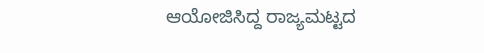ಆಯೋಜಿಸಿದ್ದ ರಾಜ್ಯಮಟ್ಟದ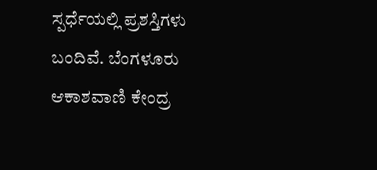ಸ್ಪರ್ಧೆಯಲ್ಲಿ ಪ್ರಶಸ್ತಿಗಳು ಬಂದಿವೆ. ಬೆಂಗಳೂರು ಆಕಾಶವಾಣಿ ಕೇಂದ್ರ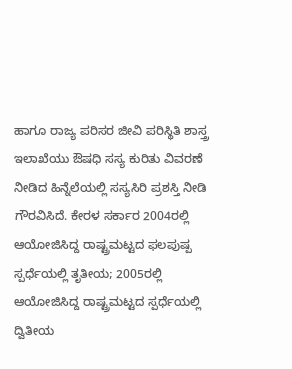ಹಾಗೂ ರಾಜ್ಯ ಪರಿಸರ ಜೀವಿ ಪರಿಸ್ಥಿತಿ ಶಾಸ್ತ್ರ ಇಲಾಖೆಯು ಔಷಧಿ ಸಸ್ಯ ಕುರಿತು ವಿವರಣೆ ನೀಡಿದ ಹಿನ್ನೆಲೆಯಲ್ಲಿ ಸಸ್ಯಸಿರಿ ಪ್ರಶಸ್ತಿ ನೀಡಿ ಗೌರವಿಸಿದೆ. ಕೇರಳ ಸರ್ಕಾರ 2004ರಲ್ಲಿ ಆಯೋಜಿಸಿದ್ದ ರಾಷ್ಟ್ರಮಟ್ಟದ ಫಲಪುಷ್ಪ ಸ್ಪರ್ಧೆಯಲ್ಲಿ ತೃತೀಯ; 2005ರಲ್ಲಿ ಆಯೋಜಿಸಿದ್ದ ರಾಷ್ಟ್ರಮಟ್ಟದ ಸ್ಪರ್ಧೆಯಲ್ಲಿ ದ್ವಿತೀಯ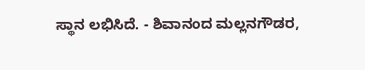ಸ್ಥಾನ ಲಭಿಸಿದೆ. - ಶಿವಾನಂದ ಮಲ್ಲನಗೌಡರ,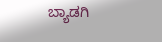ಬ್ಯಾಡಗಿ